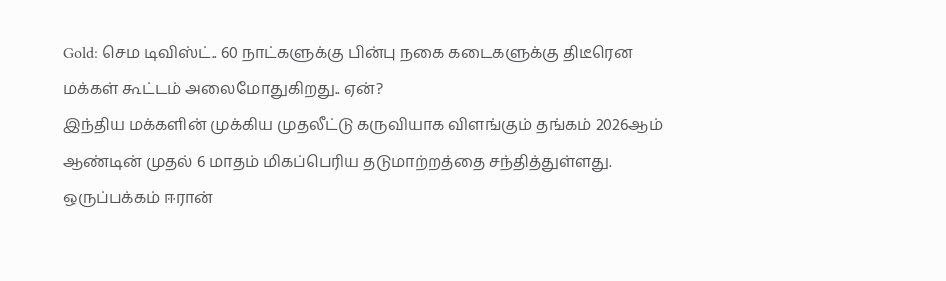Gold: செம டிவிஸ்ட்.. 60 நாட்களுக்கு பின்பு நகை கடைகளுக்கு திடீரென மக்கள் கூட்டம் அலைமோதுகிறது.. ஏன்?
இந்திய மக்களின் முக்கிய முதலீட்டு கருவியாக விளங்கும் தங்கம் 2026ஆம் ஆண்டின் முதல் 6 மாதம் மிகப்பெரிய தடுமாற்றத்தை சந்தித்துள்ளது. ஒருப்பக்கம் ஈரான்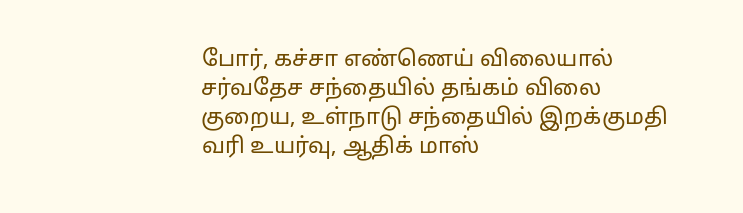போர், கச்சா எண்ணெய் விலையால் சர்வதேச சந்தையில் தங்கம் விலை குறைய, உள்நாடு சந்தையில் இறக்குமதி வரி உயர்வு, ஆதிக் மாஸ்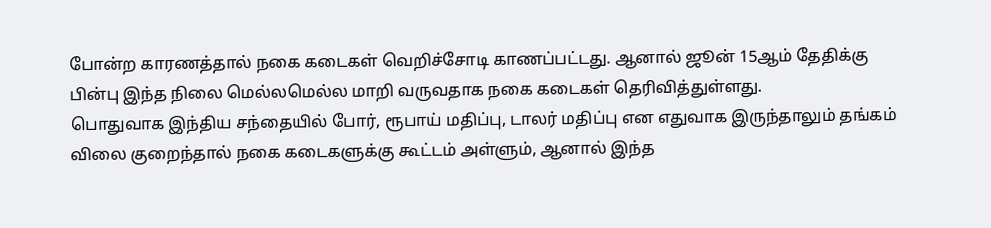போன்ற காரணத்தால் நகை கடைகள் வெறிச்சோடி காணப்பட்டது. ஆனால் ஜூன் 15ஆம் தேதிக்கு பின்பு இந்த நிலை மெல்லமெல்ல மாறி வருவதாக நகை கடைகள் தெரிவித்துள்ளது.
பொதுவாக இந்திய சந்தையில் போர், ரூபாய் மதிப்பு, டாலர் மதிப்பு என எதுவாக இருந்தாலும் தங்கம் விலை குறைந்தால் நகை கடைகளுக்கு கூட்டம் அள்ளும், ஆனால் இந்த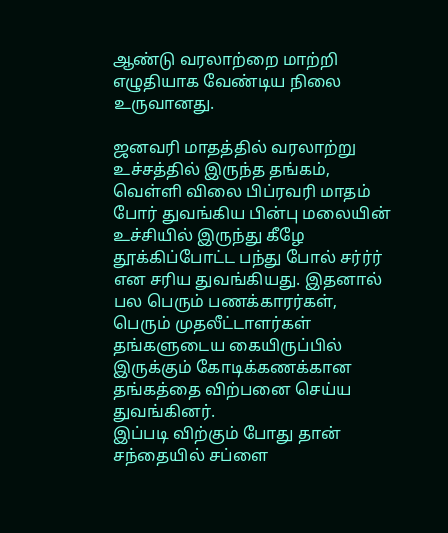ஆண்டு வரலாற்றை மாற்றி எழுதியாக வேண்டிய நிலை உருவானது.

ஜனவரி மாதத்தில் வரலாற்று உச்சத்தில் இருந்த தங்கம், வெள்ளி விலை பிப்ரவரி மாதம் போர் துவங்கிய பின்பு மலையின் உச்சியில் இருந்து கீழே தூக்கிப்போட்ட பந்து போல் சர்ர்ர் என சரிய துவங்கியது. இதனால் பல பெரும் பணக்காரர்கள், பெரும் முதலீட்டாளர்கள் தங்களுடைய கையிருப்பில் இருக்கும் கோடிக்கணக்கான தங்கத்தை விற்பனை செய்ய துவங்கினர்.
இப்படி விற்கும் போது தான் சந்தையில் சப்ளை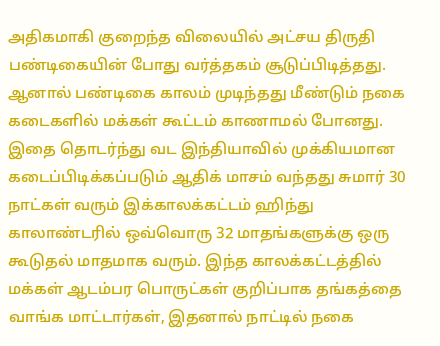அதிகமாகி குறைந்த விலையில் அட்சய திருதி பண்டிகையின் போது வர்த்தகம் சூடுப்பிடித்தது.
ஆனால் பண்டிகை காலம் முடிந்தது மீண்டும் நகை கடைகளில் மக்கள் கூட்டம் காணாமல் போனது. இதை தொடர்ந்து வட இந்தியாவில் முக்கியமான கடைப்பிடிக்கப்படும் ஆதிக் மாசம் வந்தது சுமார் 30 நாட்கள் வரும் இக்காலக்கட்டம் ஹிந்து காலாண்டரில் ஒவ்வொரு 32 மாதங்களுக்கு ஒரு கூடுதல் மாதமாக வரும். இந்த காலக்கட்டத்தில் மக்கள் ஆடம்பர பொருட்கள் குறிப்பாக தங்கத்தை வாங்க மாட்டார்கள், இதனால் நாட்டில் நகை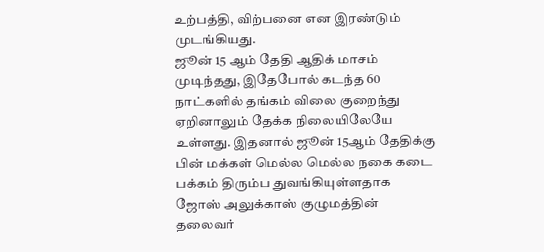உற்பத்தி, விற்பனை என இரண்டும் முடங்கியது.
ஜூன் 15 ஆம் தேதி ஆதிக் மாசம் முடிந்தது, இதேபோல் கடந்த 60 நாட்களில் தங்கம் விலை குறைந்து ஏறினாலும் தேக்க நிலையிலேயே உள்ளது. இதனால் ஜூன் 15ஆம் தேதிக்கு பின் மக்கள் மெல்ல மெல்ல நகை கடை பக்கம் திரும்ப துவங்கியுள்ளதாக ஜோஸ் அலுக்காஸ் குழுமத்தின் தலைவர்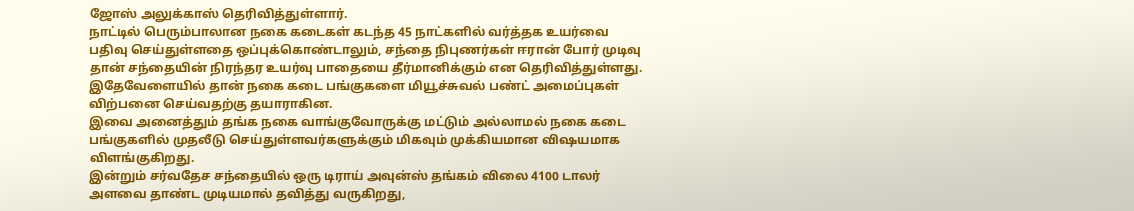ஜோஸ் அலுக்காஸ் தெரிவித்துள்ளார்.
நாட்டில் பெரும்பாலான நகை கடைகள் கடந்த 45 நாட்களில் வர்த்தக உயர்வை பதிவு செய்துள்ளதை ஒப்புக்கொண்டாலும், சந்தை நிபுணர்கள் ஈரான் போர் முடிவு தான் சந்தையின் நிரந்தர உயர்வு பாதையை தீர்மானிக்கும் என தெரிவித்துள்ளது. இதேவேளையில் தான் நகை கடை பங்குகளை மியூச்சுவல் பண்ட் அமைப்புகள் விற்பனை செய்வதற்கு தயாராகின.
இவை அனைத்தும் தங்க நகை வாங்குவோருக்கு மட்டும் அல்லாமல் நகை கடை பங்குகளில் முதலீடு செய்துள்ளவர்களுக்கும் மிகவும் முக்கியமான விஷயமாக விளங்குகிறது.
இன்றும் சர்வதேச சந்தையில் ஒரு டிராய் அவுன்ஸ் தங்கம் விலை 4100 டாலர் அளவை தாண்ட முடியமால் தவித்து வருகிறது,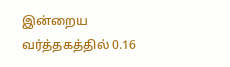இன்றைய வர்த்தகத்தில் 0.16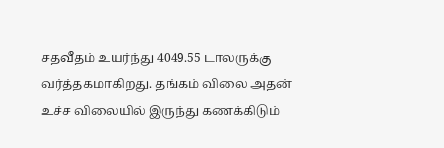சதவீதம் உயர்ந்து 4049.55 டாலருக்கு வர்த்தகமாகிறது. தங்கம் விலை அதன் உச்ச விலையில் இருந்து கணக்கிடும்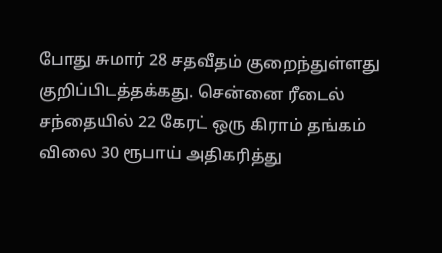போது சுமார் 28 சதவீதம் குறைந்துள்ளது குறிப்பிடத்தக்கது. சென்னை ரீடைல் சந்தையில் 22 கேரட் ஒரு கிராம் தங்கம் விலை 30 ரூபாய் அதிகரித்து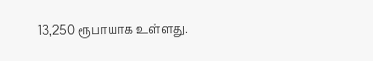13,250 ரூபாயாக உள்ளது.